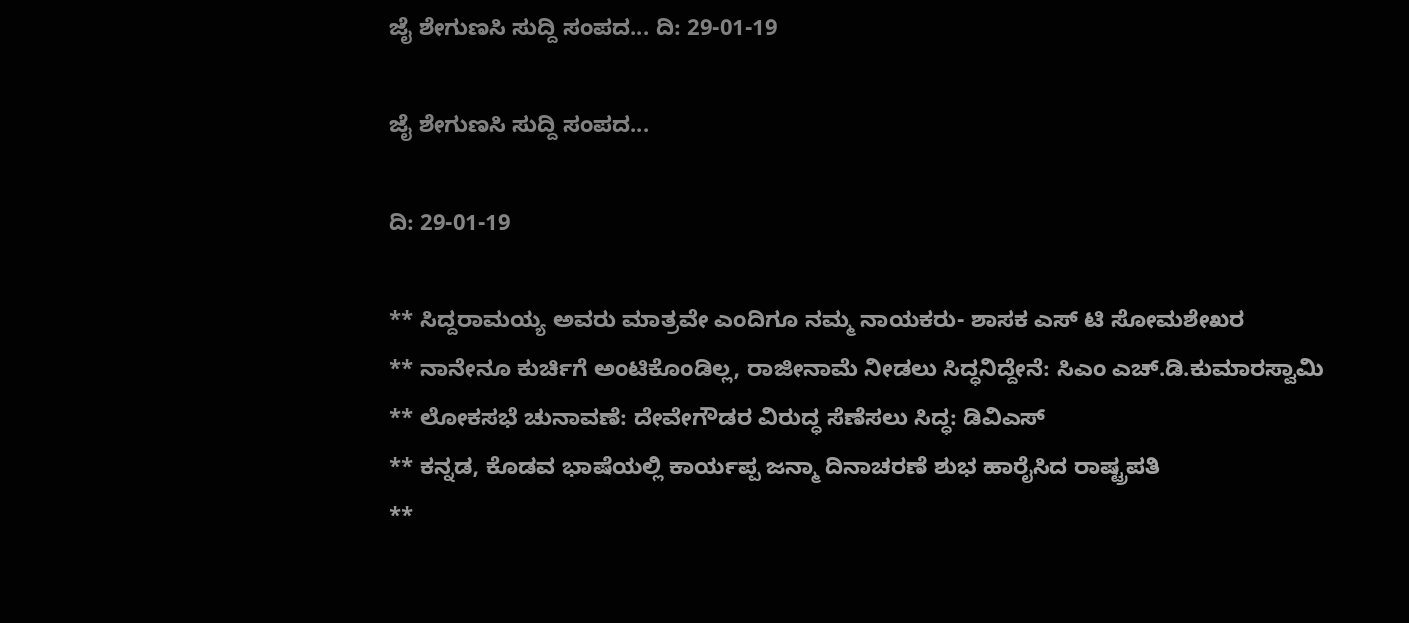ಜೈ ಶೇಗುಣಸಿ ಸುದ್ದಿ ಸಂಪದ... ದಿ: 29-01-19

ಜೈ ಶೇಗುಣಸಿ ಸುದ್ದಿ ಸಂಪದ...

ದಿ: 29-01-19

** ಸಿದ್ದರಾಮಯ್ಯ ಅವರು ಮಾತ್ರವೇ ಎಂದಿಗೂ ನಮ್ಮ ನಾಯಕರು- ಶಾಸಕ ಎಸ್ ಟಿ ಸೋಮಶೇಖರ
** ನಾನೇನೂ ಕುರ್ಚಿಗೆ ಅಂಟಿಕೊಂಡಿಲ್ಲ, ರಾಜೀನಾಮೆ ನೀಡಲು ಸಿದ್ಧನಿದ್ದೇನೆ: ಸಿಎಂ ಎಚ್.ಡಿ.ಕುಮಾರಸ್ವಾಮಿ
** ಲೋಕಸಭೆ ಚುನಾವಣೆ: ದೇವೇಗೌಡರ ವಿರುದ್ಧ ಸೆಣೆಸಲು ಸಿದ್ಧ: ಡಿವಿಎಸ್
** ಕನ್ನಡ, ಕೊಡವ ಭಾಷೆಯಲ್ಲಿ ಕಾರ್ಯಪ್ಪ ಜನ್ಮಾ ದಿನಾಚರಣೆ ಶುಭ ಹಾರೈಸಿದ ರಾಷ್ಟ್ರಪತಿ
**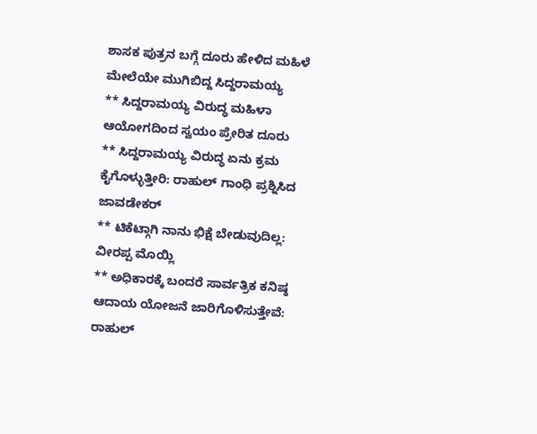ಶಾಸಕ ಪುತ್ರನ ಬಗ್ಗೆ ದೂರು ಹೇಳಿದ ಮಹಿಳೆ ಮೇಲೆಯೇ ಮುಗಿಬಿದ್ದ ಸಿದ್ದರಾಮಯ್ಯ
** ಸಿದ್ದರಾಮಯ್ಯ ವಿರುದ್ಧ ಮಹಿಳಾ ಆಯೋಗದಿಂದ ಸ್ವಯಂ ಪ್ರೇರಿತ ದೂರು
** ಸಿದ್ದರಾಮಯ್ಯ ವಿರುದ್ಧ ಏನು ಕ್ರಮ ಕೈಗೊಳ್ಳುತ್ತೀರಿ: ರಾಹುಲ್ ಗಾಂಧಿ ಪ್ರಶ್ನಿಸಿದ ಜಾವಡೇಕರ್
** ಟಿಕೆಟ್ಗಾಗಿ ನಾನು ಭಿಕ್ಷೆ ಬೇಡುವುದಿಲ್ಲ: ವೀರಪ್ಪ ಮೊಯ್ಲಿ
** ಅಧಿಕಾರಕ್ಕೆ ಬಂದರೆ ಸಾರ್ವತ್ರಿಕ ಕನಿಷ್ಠ ಆದಾಯ ಯೋಜನೆ ಜಾರಿಗೊಳಿಸುತ್ತೇವೆ: ರಾಹುಲ್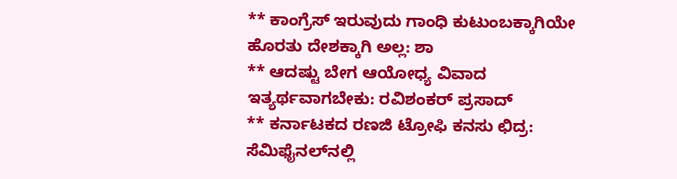** ಕಾಂಗ್ರೆಸ್ ಇರುವುದು ಗಾಂಧಿ ಕುಟುಂಬಕ್ಕಾಗಿಯೇ ಹೊರತು ದೇಶಕ್ಕಾಗಿ ಅಲ್ಲ: ಶಾ
** ಆದಷ್ಟು ಬೇಗ ಆಯೋಧ್ಯ ವಿವಾದ ಇತ್ಯರ್ಥವಾಗಬೇಕು: ರವಿಶಂಕರ್ ಪ್ರಸಾದ್
** ಕರ್ನಾಟಕದ ರಣಜಿ ಟ್ರೋಫಿ ಕನಸು ಛಿದ್ರ: ಸೆಮಿಫೈನಲ್‌ನಲ್ಲಿ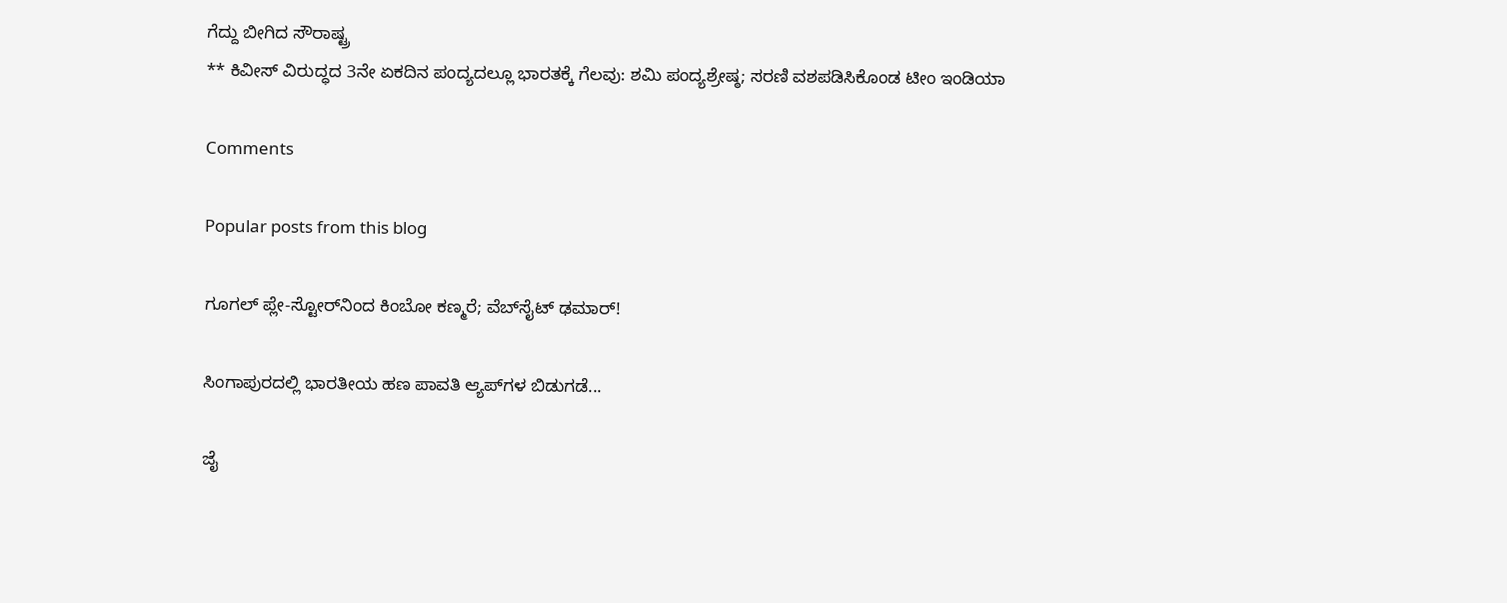ಗೆದ್ದು ಬೀಗಿದ ಸೌರಾಷ್ಟ್ರ
** ಕಿವೀಸ್ ವಿರುದ್ಧದ 3ನೇ ಏಕದಿನ ಪಂದ್ಯದಲ್ಲೂ ಭಾರತಕ್ಕೆ ಗೆಲವು: ಶಮಿ ಪಂದ್ಯಶ್ರೇಷ್ಠ; ಸರಣಿ ವಶಪಡಿಸಿಕೊಂಡ ಟೀಂ ಇಂಡಿಯಾ

Comments

Popular posts from this blog

ಗೂಗಲ್ ಪ್ಲೇ-ಸ್ಟೋರ್‌ನಿಂದ ಕಿಂಬೋ ಕಣ್ಮರೆ; ವೆಬ್‌ಸೈಟ್ ಢಮಾರ್!

ಸಿಂಗಾಪುರದಲ್ಲಿ ಭಾರತೀಯ ಹಣ ಪಾವತಿ ಆ್ಯಪ್‌ಗಳ ಬಿಡುಗಡೆ...

ಜೈ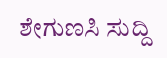ಶೇಗುಣಸಿ ಸುದ್ದಿ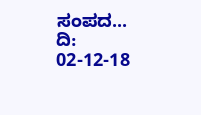ಸಂಪದ... ದಿ: 02-12-18